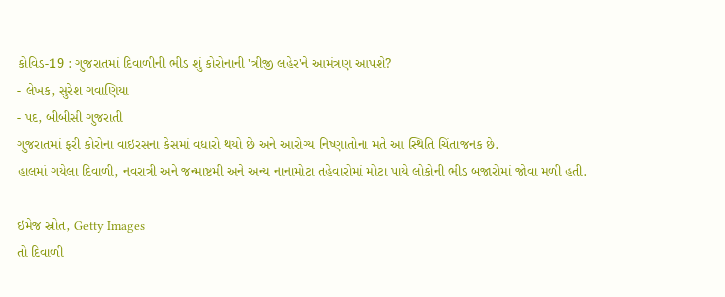કોવિડ-19 : ગુજરાતમાં દિવાળીની ભીડ શું કોરોનાની 'ત્રીજી લહેર'ને આમંત્રણ આપશે?
- લેખક, સુરેશ ગવાણિયા
- પદ, બીબીસી ગુજરાતી
ગુજરાતમાં ફરી કોરોના વાઇરસના કેસમાં વધારો થયો છે અને આરોગ્ય નિષ્ણાતોના મતે આ સ્થિતિ ચિંતાજનક છે.
હાલમાં ગયેલા દિવાળી, નવરાત્રી અને જન્માષ્ટમી અને અન્ય નાનામોટા તહેવારોમાં મોટા પાયે લોકોની ભીડ બજારોમાં જોવા મળી હતી.

ઇમેજ સ્રોત, Getty Images
તો દિવાળી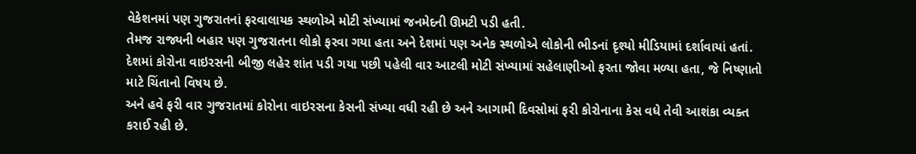વેકેશનમાં પણ ગુજરાતનાં ફરવાલાયક સ્થળોએ મોટી સંખ્યામાં જનમેદની ઊમટી પડી હતી.
તેમજ રાજ્યની બહાર પણ ગુજરાતના લોકો ફરવા ગયા હતા અને દેશમાં પણ અનેક સ્થળોએ લોકોની ભીડનાં દૃશ્યો મીડિયામાં દર્શાવાયાં હતાં.
દેશમાં કોરોના વાઇરસની બીજી લહેર શાંત પડી ગયા પછી પહેલી વાર આટલી મોટી સંખ્યામાં સહેલાણીઓ ફરતા જોવા મળ્યા હતા, જે નિષ્ણાતો માટે ચિંતાનો વિષય છે.
અને હવે ફરી વાર ગુજરાતમાં કોરોના વાઇરસના કેસની સંખ્યા વધી રહી છે અને આગામી દિવસોમાં ફરી કોરોનાના કેસ વધે તેવી આશંકા વ્યક્ત કરાઈ રહી છે.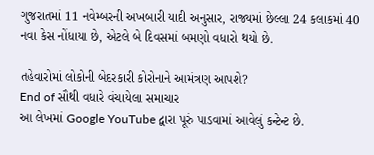ગુજરાતમાં 11 નવેમ્બરની અખબારી યાદી અનુસાર, રાજ્યમાં છેલ્લા 24 કલાકમાં 40 નવા કેસ નોંધાયા છે, એટલે બે દિવસમાં બમણો વધારો થયો છે.

તહેવારોમાં લોકોની બેદરકારી કોરોનાને આમંત્રણ આપશે?
End of સૌથી વધારે વંચાયેલા સમાચાર
આ લેખમાં Google YouTube દ્વારા પૂરું પાડવામાં આવેલું કન્ટેન્ટ છે.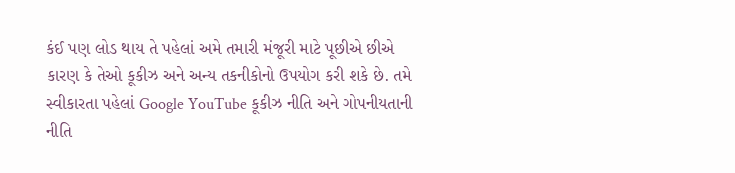કંઈ પણ લોડ થાય તે પહેલાં અમે તમારી મંજૂરી માટે પૂછીએ છીએ કારણ કે તેઓ કૂકીઝ અને અન્ય તકનીકોનો ઉપયોગ કરી શકે છે. તમે સ્વીકારતા પહેલાં Google YouTube કૂકીઝ નીતિ અને ગોપનીયતાની નીતિ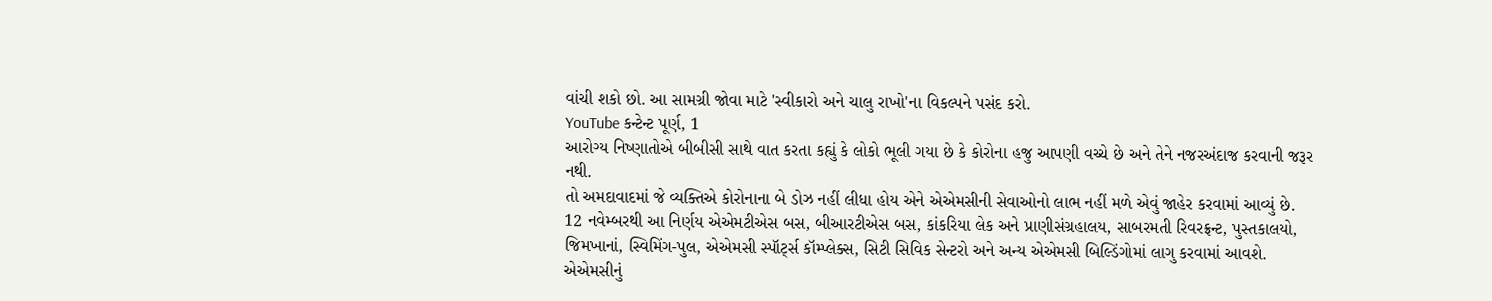વાંચી શકો છો. આ સામગ્રી જોવા માટે 'સ્વીકારો અને ચાલુ રાખો'ના વિકલ્પને પસંદ કરો.
YouTube કન્ટેન્ટ પૂર્ણ, 1
આરોગ્ય નિષ્ણાતોએ બીબીસી સાથે વાત કરતા કહ્યું કે લોકો ભૂલી ગયા છે કે કોરોના હજુ આપણી વચ્ચે છે અને તેને નજરઅંદાજ કરવાની જરૂર નથી.
તો અમદાવાદમાં જે વ્યક્તિએ કોરોનાના બે ડોઝ નહીં લીધા હોય એને એએમસીની સેવાઓનો લાભ નહીં મળે એવું જાહેર કરવામાં આવ્યું છે.
12 નવેમ્બરથી આ નિર્ણય એએમટીએસ બસ, બીઆરટીએસ બસ, કાંકરિયા લેક અને પ્રાણીસંગ્રહાલય, સાબરમતી રિવરફ્રન્ટ, પુસ્તકાલયો, જિમખાનાં, સ્વિમિંગ-પુલ, એએમસી સ્પૉર્ટ્સ કૉમ્પ્લેક્સ, સિટી સિવિક સેન્ટરો અને અન્ય એએમસી બિલ્ડિંગોમાં લાગુ કરવામાં આવશે.
એએમસીનું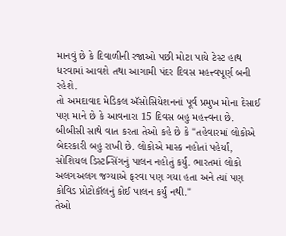માનવું છે કે દિવાળીની રજાઓ પછી મોટા પાયે ટેસ્ટ હાથ ધરવામાં આવશે તથા આગામી પંદર દિવસ મહત્ત્વપૂર્ણ બની રહેશે.
તો અમદાવાદ મેડિકલ ઍસોસિયેશનનાં પૂર્વ પ્રમુખ મોના દેસાઈ પણ માને છે કે આવનારા 15 દિવસ બહુ મહત્ત્વના છે.
બીબીસી સાથે વાત કરતા તેઓ કહે છે કે "તહેવારમાં લોકોએ બેદરકારી બહુ રાખી છે. લોકોએ માસ્ક નહોતાં પહેર્યાં, સોશિયલ ડિસ્ટન્સિંગનું પાલન નહોતું કર્યું. ભારતમાં લોકો અલગઅલગ જગ્યાએ ફરવા પણ ગયા હતા અને ત્યાં પણ કોવિડ પ્રોટોકૉલનું કોઈ પાલન કર્યું નથી."
તેઓ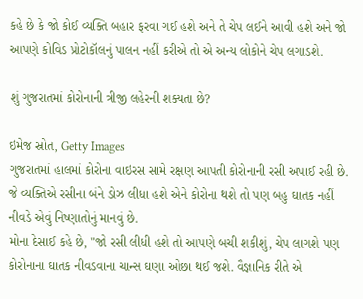કહે છે કે જો કોઈ વ્યક્તિ બહાર ફરવા ગઈ હશે અને તે ચેપ લઈને આવી હશે અને જો આપણે કોવિડ પ્રોટોકૉલનું પાલન નહીં કરીએ તો એ અન્ય લોકોને ચેપ લગાડશે.

શું ગુજરાતમાં કોરોનાની ત્રીજી લહેરની શક્યતા છે?

ઇમેજ સ્રોત, Getty Images
ગુજરાતમાં હાલમાં કોરોના વાઇરસ સામે રક્ષણ આપતી કોરોનાની રસી અપાઈ રહી છે.
જે વ્યક્તિએ રસીના બંને ડોઝ લીધા હશે એને કોરોના થશે તો પણ બહુ ઘાતક નહીં નીવડે એવું નિષ્ણાતોનું માનવું છે.
મોના દેસાઈ કહે છે, "જો રસી લીધી હશે તો આપણે બચી શકીશું, ચેપ લાગશે પણ કોરોનાના ઘાતક નીવડવાના ચાન્સ ઘણા ઓછા થઈ જશે. વૈજ્ઞાનિક રીતે એ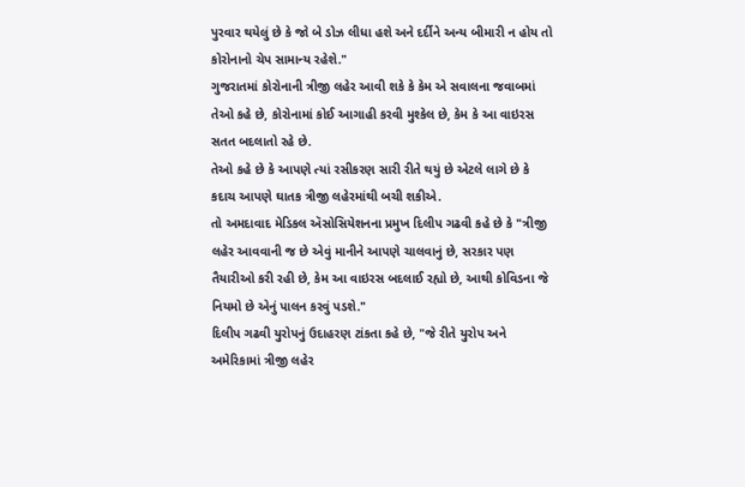પુરવાર થયેલું છે કે જો બે ડોઝ લીધા હશે અને દર્દીને અન્ય બીમારી ન હોય તો કોરોનાનો ચેપ સામાન્ય રહેશે."
ગુજરાતમાં કોરોનાની ત્રીજી લહેર આવી શકે કે કેમ એ સવાલના જવાબમાં તેઓ કહે છે, કોરોનામાં કોઈ આગાહી કરવી મુશ્કેલ છે, કેમ કે આ વાઇરસ સતત બદલાતો રહે છે.
તેઓ કહે છે કે આપણે ત્યાં રસીકરણ સારી રીતે થયું છે એટલે લાગે છે કે કદાચ આપણે ઘાતક ત્રીજી લહેરમાંથી બચી શકીએ.
તો અમદાવાદ મેડિકલ ઍસોસિયેશનના પ્રમુખ દિલીપ ગઢવી કહે છે કે "ત્રીજી લહેર આવવાની જ છે એવું માનીને આપણે ચાલવાનું છે, સરકાર પણ તૈયારીઓ કરી રહી છે, કેમ આ વાઇરસ બદલાઈ રહ્યો છે, આથી કોવિડના જે નિયમો છે એનું પાલન કરવું પડશે."
દિલીપ ગઢવી યુરોપનું ઉદાહરણ ટાંકતા કહે છે, "જે રીતે યુરોપ અને અમેરિકામાં ત્રીજી લહેર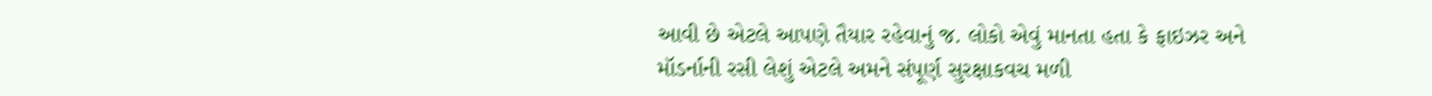આવી છે એટલે આપણે તૈયાર રહેવાનું જ. લોકો એવું માનતા હતા કે ફાઇઝર અને મૉડર્નાની રસી લેશું એટલે અમને સંપૂર્ણ સુરક્ષાકવચ મળી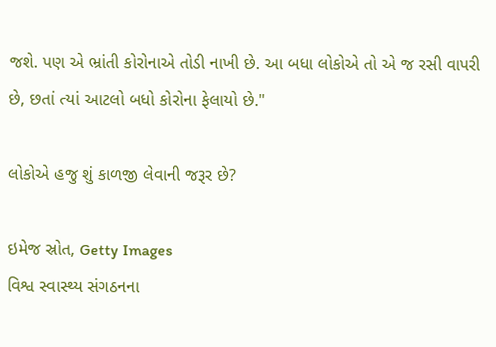જશે. પણ એ ભ્રાંતી કોરોનાએ તોડી નાખી છે. આ બધા લોકોએ તો એ જ રસી વાપરી છે, છતાં ત્યાં આટલો બધો કોરોના ફેલાયો છે."

લોકોએ હજુ શું કાળજી લેવાની જરૂર છે?

ઇમેજ સ્રોત, Getty Images
વિશ્વ સ્વાસ્થ્ય સંગઠનના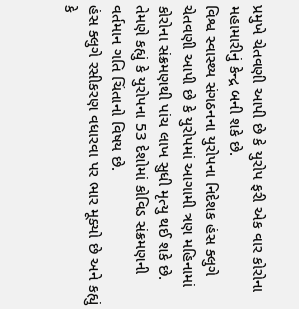પ્રમુખે ચેતવણી આપી છે કે યુરોપ ફરી એક વાર કોરોના મહામારીનું કેન્દ્ર બની શકે છે.
વિશ્વ સ્વાસ્થ્ય સંગઠનના યુરોપના નિદેશક હંસ ક્લુગે ચેતવણી આપી છે કે યુરોપમાં આગામી ત્રણ મહિનામાં કોરોના સંક્રમણથી પાંચ લાખ સુધી મૃત્યુ થઈ શકે છે.
તેમણે કહ્યું કે યુરોપના 53 દેશોમાં કોવિડ સંક્રમણની વર્તમાન ગતિ ચિંતાનો વિષય છે.
હંસ ક્લુગે રસીકરણ વધારવા પર ભાર મૂક્યો છે અને કહ્યું કે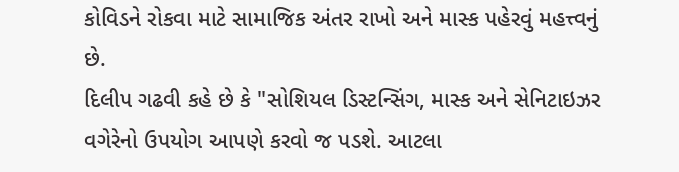કોવિડને રોકવા માટે સામાજિક અંતર રાખો અને માસ્ક પહેરવું મહત્ત્વનું છે.
દિલીપ ગઢવી કહે છે કે "સોશિયલ ડિસ્ટન્સિંગ, માસ્ક અને સેનિટાઇઝર વગેરેનો ઉપયોગ આપણે કરવો જ પડશે. આટલા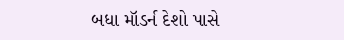બધા મૉડર્ન દેશો પાસે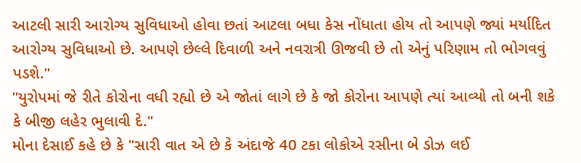આટલી સારી આરોગ્ય સુવિધાઓ હોવા છતાં આટલા બધા કેસ નોંધાતા હોય તો આપણે જ્યાં મર્યાદિત આરોગ્ય સુવિધાઓ છે. આપણે છેલ્લે દિવાળી અને નવરાત્રી ઊજવી છે તો એનું પરિણામ તો ભોગવવું પડશે."
"યુરોપમાં જે રીતે કોરોના વધી રહ્યો છે એ જોતાં લાગે છે કે જો કોરોના આપણે ત્યાં આવ્યો તો બની શકે કે બીજી લહેર ભુલાવી દે."
મોના દેસાઈ કહે છે કે "સારી વાત એ છે કે અંદાજે 40 ટકા લોકોએ રસીના બે ડોઝ લઈ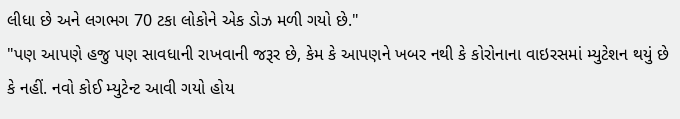લીધા છે અને લગભગ 70 ટકા લોકોને એક ડોઝ મળી ગયો છે."
"પણ આપણે હજુ પણ સાવધાની રાખવાની જરૂર છે, કેમ કે આપણને ખબર નથી કે કોરોનાના વાઇરસમાં મ્યુટેશન થયું છે કે નહીં. નવો કોઈ મ્યુટેન્ટ આવી ગયો હોય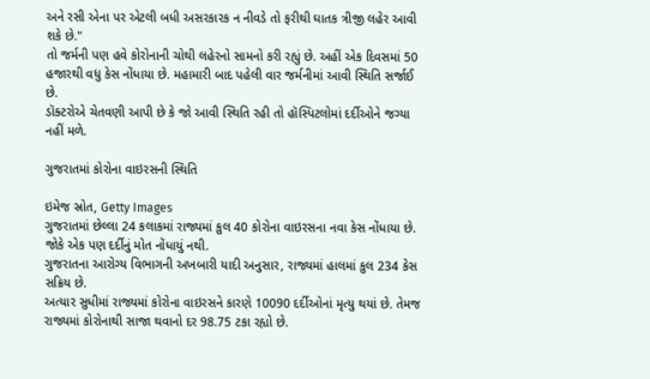અને રસી એના પર એટલી બધી અસરકારક ન નીવડે તો ફરીથી ઘાતક ત્રીજી લહેર આવી શકે છે."
તો જર્મની પણ હવે કોરોનાની ચોથી લહેરનો સામનો કરી રહ્યું છે. અહીં એક દિવસમાં 50 હજારથી વધુ કેસ નોંધાયા છે. મહામારી બાદ પહેલી વાર જર્મનીમાં આવી સ્થિતિ સર્જાઈ છે.
ડૉક્ટરોએ ચેતવણી આપી છે કે જો આવી સ્થિતિ રહી તો હૉસ્પિટલોમાં દર્દીઓને જગ્યા નહીં મળે.

ગુજરાતમાં કોરોના વાઇરસની સ્થિતિ

ઇમેજ સ્રોત, Getty Images
ગુજરાતમાં છેલ્લા 24 કલાકમાં રાજ્યમાં કુલ 40 કોરોના વાઇરસના નવા કેસ નોંધાયા છે. જોકે એક પણ દર્દીનું મોત નોંધાયું નથી.
ગુજરાતના આરોગ્ય વિભાગની અખબારી યાદી અનુસાર, રાજ્યમાં હાલમાં કુલ 234 કેસ સક્રિય છે.
અત્યાર સુધીમાં રાજ્યમાં કોરોના વાઇરસને કારણે 10090 દર્દીઓનાં મૃત્યુ થયાં છે. તેમજ રાજ્યમાં કોરોનાથી સાજા થવાનો દર 98.75 ટકા રહ્યો છે.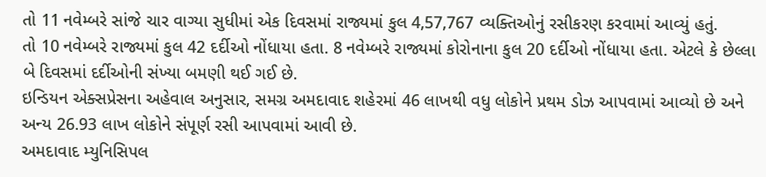તો 11 નવેમ્બરે સાંજે ચાર વાગ્યા સુધીમાં એક દિવસમાં રાજ્યમાં કુલ 4,57,767 વ્યક્તિઓનું રસીકરણ કરવામાં આવ્યું હતું.
તો 10 નવેમ્બરે રાજ્યમાં કુલ 42 દર્દીઓ નોંધાયા હતા. 8 નવેમ્બરે રાજ્યમાં કોરોનાના કુલ 20 દર્દીઓ નોંધાયા હતા. એટલે કે છેલ્લા બે દિવસમાં દર્દીઓની સંખ્યા બમણી થઈ ગઈ છે.
ઇન્ડિયન એક્સપ્રેસના અહેવાલ અનુસાર, સમગ્ર અમદાવાદ શહેરમાં 46 લાખથી વધુ લોકોને પ્રથમ ડોઝ આપવામાં આવ્યો છે અને અન્ય 26.93 લાખ લોકોને સંપૂર્ણ રસી આપવામાં આવી છે.
અમદાવાદ મ્યુનિસિપલ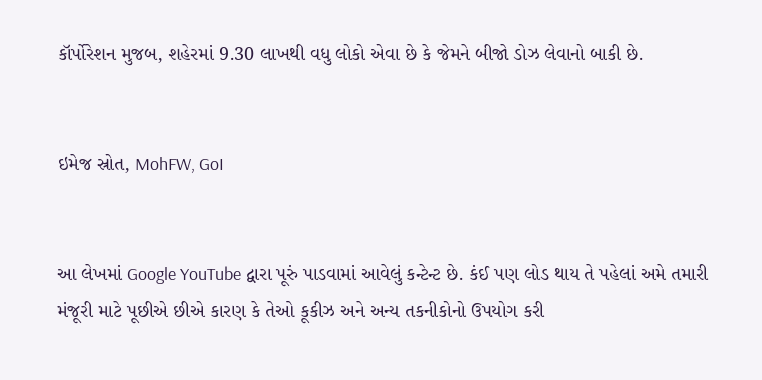કૉર્પોરેશન મુજબ, શહેરમાં 9.30 લાખથી વધુ લોકો એવા છે કે જેમને બીજો ડોઝ લેવાનો બાકી છે.


ઇમેજ સ્રોત, MohFW, GoI


આ લેખમાં Google YouTube દ્વારા પૂરું પાડવામાં આવેલું કન્ટેન્ટ છે. કંઈ પણ લોડ થાય તે પહેલાં અમે તમારી મંજૂરી માટે પૂછીએ છીએ કારણ કે તેઓ કૂકીઝ અને અન્ય તકનીકોનો ઉપયોગ કરી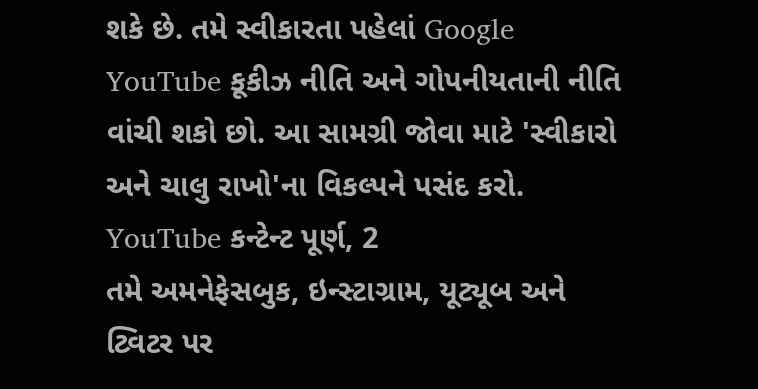શકે છે. તમે સ્વીકારતા પહેલાં Google YouTube કૂકીઝ નીતિ અને ગોપનીયતાની નીતિ વાંચી શકો છો. આ સામગ્રી જોવા માટે 'સ્વીકારો અને ચાલુ રાખો'ના વિકલ્પને પસંદ કરો.
YouTube કન્ટેન્ટ પૂર્ણ, 2
તમે અમનેફેસબુક, ઇન્સ્ટાગ્રામ, યૂટ્યૂબ અને ટ્વિટર પર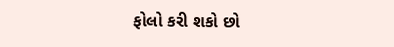ફોલો કરી શકો છો